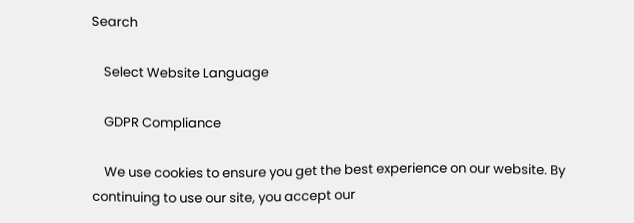Search

    Select Website Language

    GDPR Compliance

    We use cookies to ensure you get the best experience on our website. By continuing to use our site, you accept our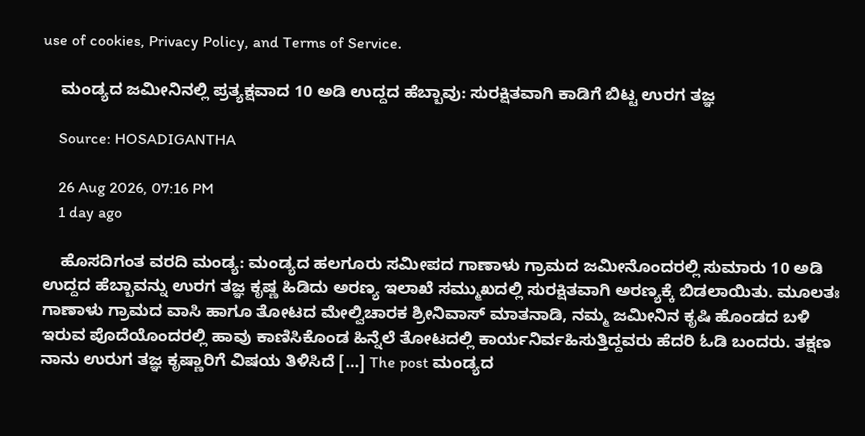use of cookies, Privacy Policy, and Terms of Service.

    ಮಂಡ್ಯದ ಜಮೀನಿನಲ್ಲಿ ಪ್ರತ್ಯಕ್ಷವಾದ 10 ಅಡಿ ಉದ್ದದ ಹೆಬ್ಬಾವು: ಸುರಕ್ಷಿತವಾಗಿ ಕಾಡಿಗೆ ಬಿಟ್ಟ ಉರಗ ತಜ್ಞ

    Source: HOSADIGANTHA

    26 Aug 2026, 07:16 PM
    1 day ago

    ಹೊಸದಿಗಂತ ವರದಿ ಮಂಡ್ಯ: ಮಂಡ್ಯದ ಹಲಗೂರು ಸಮೀಪದ ಗಾಣಾಳು ಗ್ರಾಮದ ಜಮೀನೊಂದರಲ್ಲಿ ಸುಮಾರು 10 ಅಡಿ ಉದ್ದದ ಹೆಬ್ಬಾವನ್ನು ಉರಗ ತಜ್ಞ ಕೃಷ್ಣ ಹಿಡಿದು ಅರಣ್ಯ ಇಲಾಖೆ ಸಮ್ಮುಖದಲ್ಲಿ ಸುರಕ್ಷಿತವಾಗಿ ಅರಣ್ಯಕ್ಕೆ ಬಿಡಲಾಯಿತು. ಮೂಲತಃ ಗಾಣಾಳು ಗ್ರಾಮದ ವಾಸಿ ಹಾಗೂ ತೋಟದ ಮೇಲ್ವಿಚಾರಕ ಶ್ರೀನಿವಾಸ್ ಮಾತನಾಡಿ, ನಮ್ಮ ಜಮೀನಿನ ಕೃಷಿ ಹೊಂಡದ ಬಳಿ ಇರುವ ಪೊದೆಯೊಂದರಲ್ಲಿ ಹಾವು ಕಾಣಿಸಿಕೊಂಡ ಹಿನ್ನೆಲೆ ತೋಟದಲ್ಲಿ ಕಾರ್ಯನಿರ್ವಹಿಸುತ್ತಿದ್ದವರು ಹೆದರಿ ಓಡಿ ಬಂದರು. ತಕ್ಷಣ ನಾನು ಉರುಗ ತಜ್ಞ ಕೃಷ್ಣಾರಿಗೆ ವಿಷಯ ತಿಳಿಸಿದೆ […] The post ಮಂಡ್ಯದ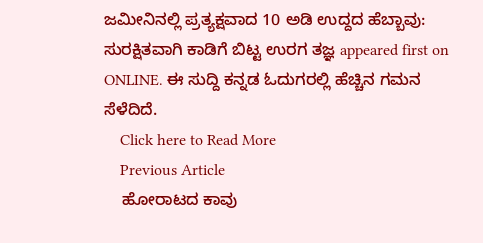ಜಮೀನಿನಲ್ಲಿ ಪ್ರತ್ಯಕ್ಷವಾದ 10 ಅಡಿ ಉದ್ದದ ಹೆಬ್ಬಾವು: ಸುರಕ್ಷಿತವಾಗಿ ಕಾಡಿಗೆ ಬಿಟ್ಟ ಉರಗ ತಜ್ಞ appeared first on ONLINE. ಈ ಸುದ್ದಿ ಕನ್ನಡ ಓದುಗರಲ್ಲಿ ಹೆಚ್ಚಿನ ಗಮನ ಸೆಳೆದಿದೆ.
    Click here to Read More
    Previous Article
    ಹೋರಾಟದ ಕಾವು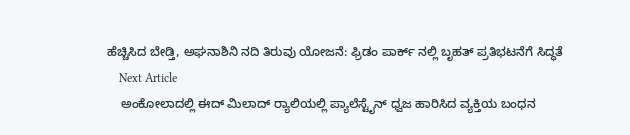ಹೆಚ್ಚಿಸಿದ ಬೇಡ್ತಿ, ಅಘನಾಶಿನಿ ನದಿ ತಿರುವು ಯೋಜನೆ: ಫ್ರಿಡಂ ಪಾರ್ಕ್ ನಲ್ಲಿ ಬೃಹತ್ ಪ್ರತಿಭಟನೆಗೆ ಸಿದ್ಧತೆ
    Next Article
    ಅಂಕೋಲಾದಲ್ಲಿ ಈದ್‌ ಮಿಲಾದ್‌ ರ‍್ಯಾಲಿಯಲ್ಲಿ ಪ್ಯಾಲೆಸ್ಟೈನ್ ಧ್ವಜ ಹಾರಿಸಿದ ವ್ಯಕ್ತಿಯ ಬಂಧನ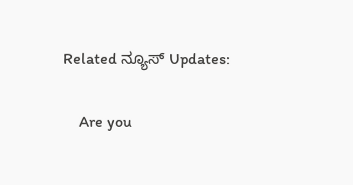Related ನ್ಯೂಸ್ Updates:

    Are you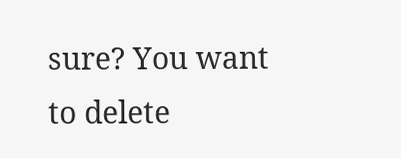sure? You want to delete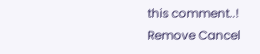this comment..! Remove Cancel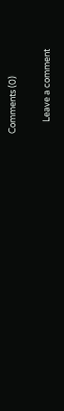Comments (0)

      Leave a comment